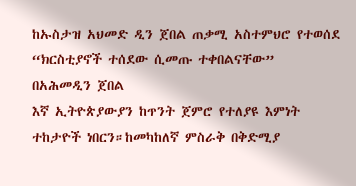ከኡስታዝ አህመድ ዲን ጀበል ጠቃሚ አስተምህሮ የተወሰደ
“ክርስቲያኖች ተሰደው ሲመጡ ተቀበልናቸው”
በአሕመዲን ጀበል
እኛ ኢትዮጵያውያን ከጥንት ጀምሮ የተለያዩ እምነት ተከታዮች ነበርን።ከመካከለኛ ምስራቅ በቅድሚያ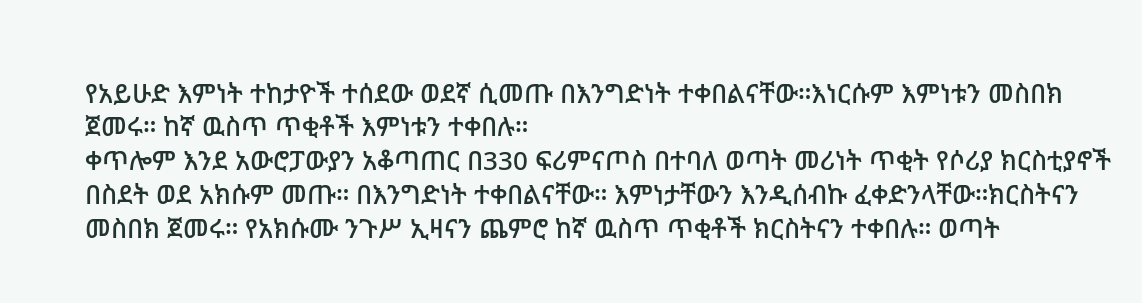የአይሁድ እምነት ተከታዮች ተሰደው ወደኛ ሲመጡ በእንግድነት ተቀበልናቸው።እነርሱም እምነቱን መስበክ ጀመሩ። ከኛ ዉስጥ ጥቂቶች እምነቱን ተቀበሉ።
ቀጥሎም እንደ አውሮፓውያን አቆጣጠር በ330 ፍሪምናጦስ በተባለ ወጣት መሪነት ጥቂት የሶሪያ ክርስቲያኖች በስደት ወደ አክሱም መጡ። በእንግድነት ተቀበልናቸው። እምነታቸውን እንዲሰብኩ ፈቀድንላቸው።ክርስትናን መስበክ ጀመሩ። የአክሱሙ ንጉሥ ኢዛናን ጨምሮ ከኛ ዉስጥ ጥቂቶች ክርስትናን ተቀበሉ። ወጣት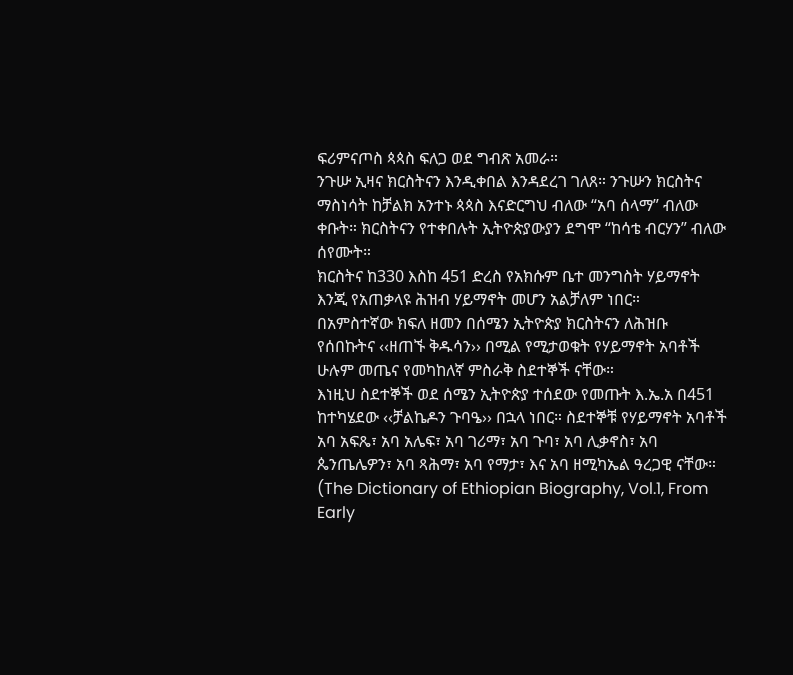ፍሪምናጦስ ጳጳስ ፍለጋ ወደ ግብጽ አመራ።
ንጉሡ ኢዛና ክርስትናን እንዲቀበል እንዳደረገ ገለጸ። ንጉሡን ክርስትና ማስነሳት ከቻልክ አንተኑ ጳጳስ እናድርግህ ብለው “አባ ሰላማ” ብለው ቀቡት። ክርስትናን የተቀበሉት ኢትዮጵያውያን ደግሞ “ከሳቴ ብርሃን” ብለው ሰየሙት።
ክርስትና ከ330 እስከ 451 ድረስ የአክሱም ቤተ መንግስት ሃይማኖት እንጂ የአጠቃላዩ ሕዝብ ሃይማኖት መሆን አልቻለም ነበር።
በአምስተኛው ክፍለ ዘመን በሰሜን ኢትዮጵያ ክርስትናን ለሕዝቡ የሰበኩትና ‹‹ዘጠኙ ቅዱሳን›› በሚል የሚታወቁት የሃይማኖት አባቶች ሁሉም መጤና የመካከለኛ ምስራቅ ስደተኞች ናቸው።
እነዚህ ስደተኞች ወደ ሰሜን ኢትዮጵያ ተሰደው የመጡት እ.ኤ.አ በ451 ከተካሄደው ‹‹ቻልኬዶን ጉባዔ›› በኋላ ነበር። ስደተኞቹ የሃይማኖት አባቶች አባ አፍጼ፣ አባ አሌፍ፣ አባ ገሪማ፣ አባ ጉባ፣ አባ ሊቃኖስ፣ አባ ጴንጤሌዎን፣ አባ ጻሕማ፣ አባ የማታ፣ እና አባ ዘሚካኤል ዓረጋዊ ናቸው።
(The Dictionary of Ethiopian Biography, Vol.1, From Early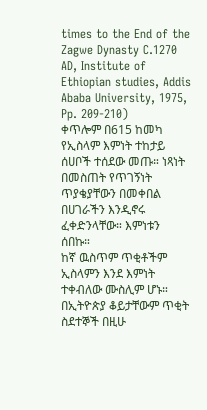times to the End of the Zagwe Dynasty C.1270 AD, Institute of Ethiopian studies, Addis Ababa University, 1975, Pp. 209-210)
ቀጥሎም በ615 ከመካ የኢስላም እምነት ተከታይ ሰሀቦች ተሰደው መጡ። ነጻነት በመስጠት የጥገኝነት ጥያቄያቸውን በመቀበል በሀገራችን እንዲኖሩ ፈቀድንላቸው። እምነቱን ሰበኩ።
ከኛ ዉስጥም ጥቂቶችም ኢስላምን እንደ እምነት ተቀብለው ሙስሊም ሆኑ። በኢትዮጵያ ቆይታቸውም ጥቂት ስደተኞች በዚሁ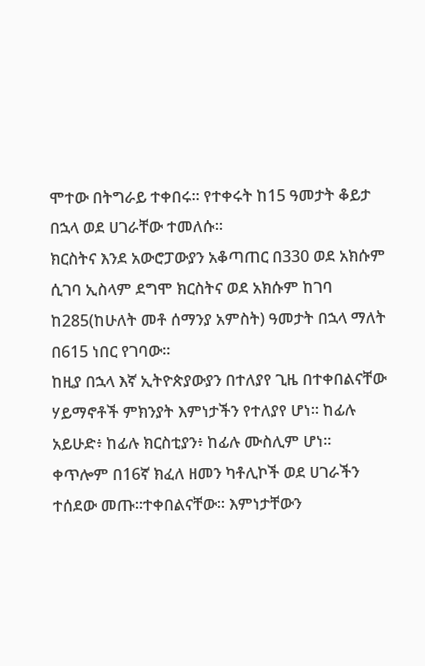ሞተው በትግራይ ተቀበሩ። የተቀሩት ከ15 ዓመታት ቆይታ በኋላ ወደ ሀገራቸው ተመለሱ።
ክርስትና እንደ አውሮፓውያን አቆጣጠር በ330 ወደ አክሱም ሲገባ ኢስላም ደግሞ ክርስትና ወደ አክሱም ከገባ ከ285(ከሁለት መቶ ሰማንያ አምስት) ዓመታት በኋላ ማለት በ615 ነበር የገባው።
ከዚያ በኋላ እኛ ኢትዮጵያውያን በተለያየ ጊዜ በተቀበልናቸው ሃይማኖቶች ምክንያት እምነታችን የተለያየ ሆነ። ከፊሉ አይሁድ፥ ከፊሉ ክርስቲያን፥ ከፊሉ ሙስሊም ሆነ።
ቀጥሎም በ16ኛ ክፈለ ዘመን ካቶሊኮች ወደ ሀገራችን ተሰደው መጡ።ተቀበልናቸው። እምነታቸውን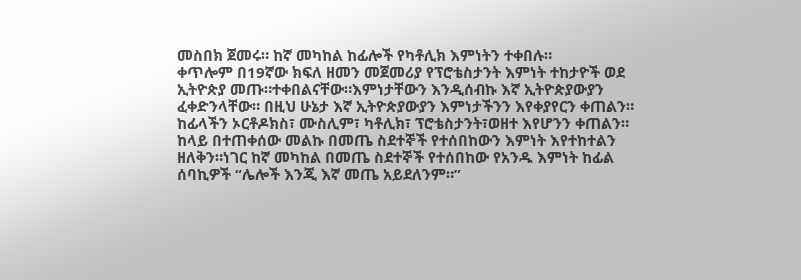መስበክ ጀመሩ። ከኛ መካከል ከፊሎች የካቶሊክ እምነትን ተቀበሉ።
ቀጥሎም በ19ኛው ክፍለ ዘመን መጀመሪያ የፕሮቴስታንት እምነት ተከታዮች ወደ ኢትዮጵያ መጡ።ተቀበልናቸው።እምነታቸውን እንዲሰብኩ እኛ ኢትዮጵያውያን ፈቀድንላቸው። በዚህ ሁኔታ እኛ ኢትዮጵያውያን እምነታችንን እየቀያየርን ቀጠልን። ከፊላችን ኦርቶዶክስ፣ ሙስሊም፣ ካቶሊክ፣ ፕሮቴስታንት፣ወዘተ እየሆንን ቀጠልን።
ከላይ በተጠቀሰው መልኩ በመጤ ስደተኞች የተሰበከውን እምነት እየተከተልን ዘለቅን።ነገር ከኛ መካከል በመጤ ስደተኞች የተሰበከው የአንዱ እምነት ከፊል ሰባኪዎች “ሌሎች እንጂ እኛ መጤ አይደለንም።”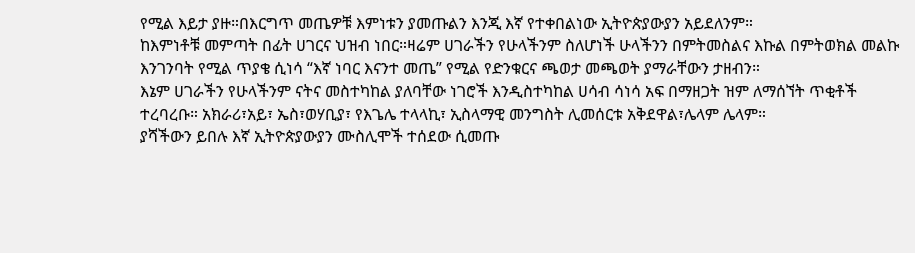የሚል እይታ ያዙ።በእርግጥ መጤዎቹ እምነቱን ያመጡልን እንጂ እኛ የተቀበልነው ኢትዮጵያውያን አይደለንም።
ከእምነቶቹ መምጣት በፊት ሀገርና ህዝብ ነበር።ዛሬም ሀገራችን የሁላችንም ስለሆነች ሁላችንን በምትመስልና እኩል በምትወክል መልኩ እንገንባት የሚል ጥያቄ ሲነሳ “እኛ ነባር እናንተ መጤ” የሚል የድንቁርና ጫወታ መጫወት ያማራቸውን ታዘብን።
እኔም ሀገራችን የሁላችንም ናትና መስተካከል ያለባቸው ነገሮች እንዲስተካከል ሀሳብ ሳነሳ አፍ በማዘጋት ዝም ለማሰኘት ጥቂቶች ተረባረቡ። አክራሪ፣አይ፣ ኤስ፣ወሃቢያ፣ የእጌሌ ተላላኪ፣ ኢስላማዊ መንግስት ሊመሰርቱ አቅደዋል፣ሌላም ሌላም።
ያሻችውን ይበሉ እኛ ኢትዮጵያውያን ሙስሊሞች ተሰደው ሲመጡ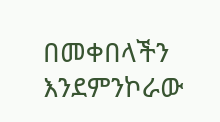በመቀበላችን እንደምንኮራው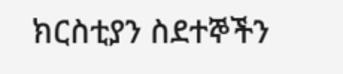ክርስቲያን ስደተኞችን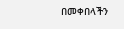በመቀበላችን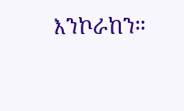እንኮራከን።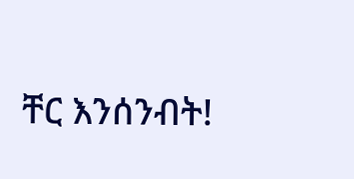ቸር እንሰንብት!